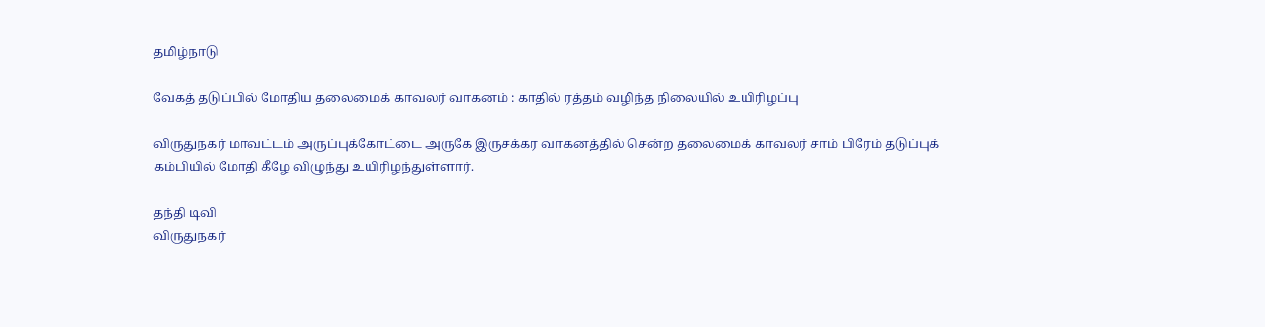தமிழ்நாடு

வேகத் தடுப்பில் மோதிய தலைமைக் காவலர் வாகனம் : காதில் ரத்தம் வழிந்த நிலையில் உயிரிழப்பு

விருதுநகர் மாவட்டம் அருப்புக்கோட்டை அருகே இருசக்கர வாகனத்தில் சென்ற தலைமைக் காவலர் சாம் பிரேம் தடுப்புக் கம்பியில் மோதி கீழே விழுந்து உயிரிழந்துள்ளார்.

தந்தி டிவி
விருதுநகர்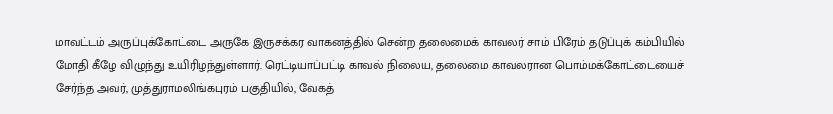மாவட்டம் அருப்புக்கோட்டை அருகே இருசக்கர வாகனத்தில் சென்ற தலைமைக் காவலர் சாம் பிரேம் தடுப்புக் கம்பியில் மோதி கீழே விழுந்து உயிரிழந்துள்ளார். ரெட்டியாப்பட்டி காவல் நிலைய, தலைமை காவலரான பொம்மக்கோட்டையைச் சேர்ந்த அவர், முத்துராமலிங்கபுரம் பகுதியில், வேகத்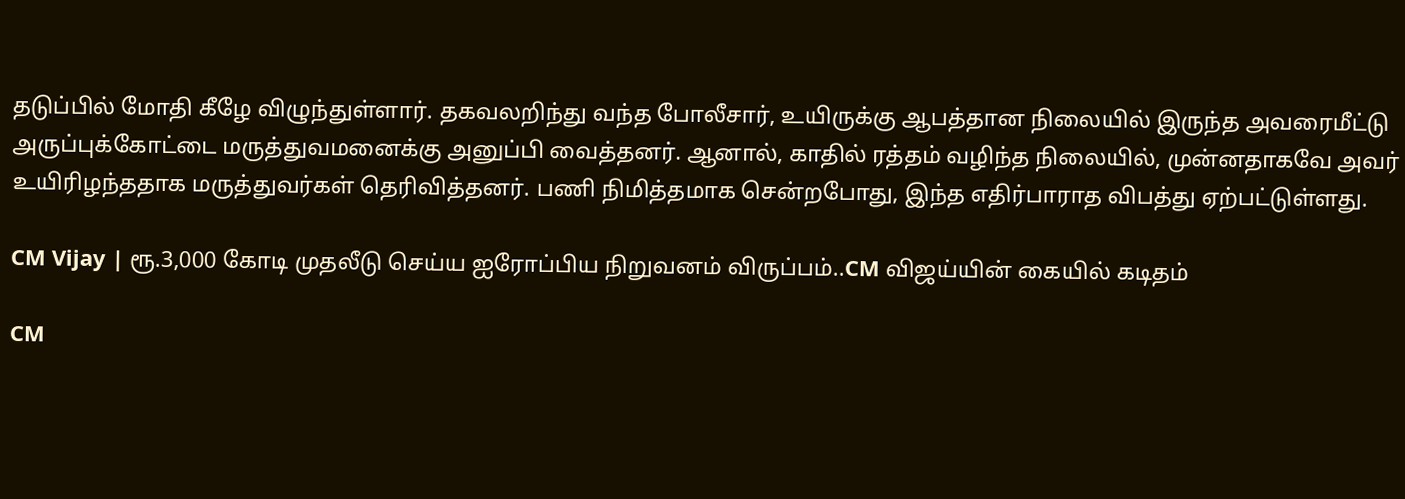தடுப்பில் மோதி கீழே விழுந்துள்ளார். தகவலறிந்து வந்த போலீசார், உயிருக்கு ஆபத்தான நிலையில் இருந்த அவரைமீட்டு அருப்புக்கோட்டை மருத்துவமனைக்கு அனுப்பி வைத்தனர். ஆனால், காதில் ரத்தம் வழிந்த நிலையில், முன்னதாகவே அவர் உயிரிழந்ததாக மருத்துவர்கள் தெரிவித்தனர். பணி நிமித்தமாக சென்றபோது, இந்த எதிர்பாராத விபத்து ஏற்பட்டுள்ளது.

CM Vijay | ரூ.3,000 கோடி முதலீடு செய்ய ஐரோப்பிய நிறுவனம் விருப்பம்..CM விஜய்யின் கையில் கடிதம்

CM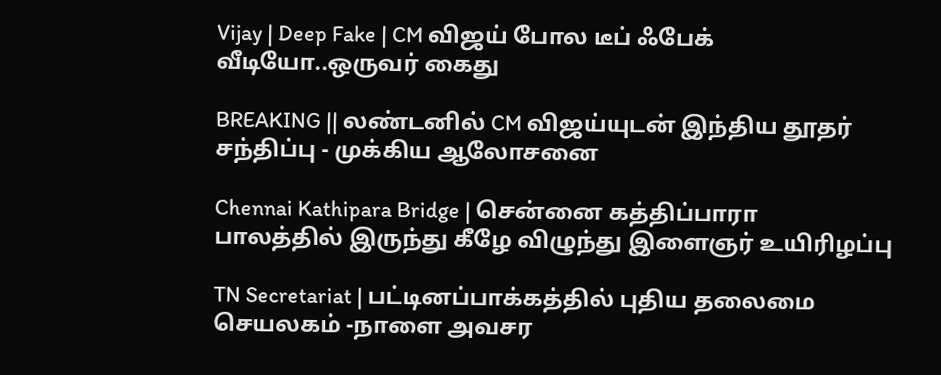Vijay | Deep Fake | CM விஜய் போல டீப் ஃபேக் வீடியோ..ஒருவர் கைது

BREAKING || லண்டனில் CM விஜய்யுடன் இந்திய தூதர் சந்திப்பு - முக்கிய ஆலோசனை

Chennai Kathipara Bridge | சென்னை கத்திப்பாரா பாலத்தில் இருந்து கீழே விழுந்து இளைஞர் உயிரிழப்பு

TN Secretariat | பட்டினப்பாக்கத்தில் புதிய தலைமை செயலகம் -நாளை அவசர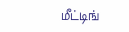மீட்டிங்